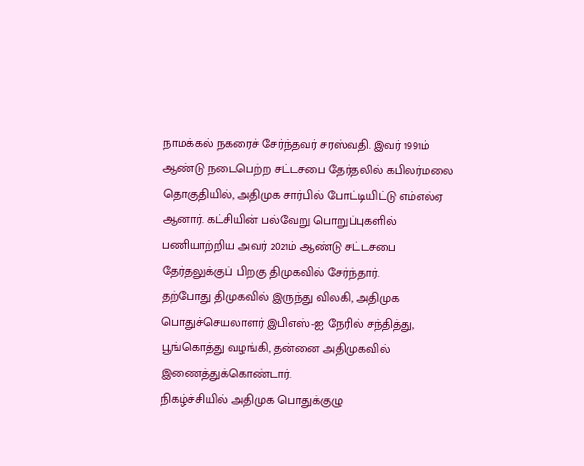நாமக்கல் நகரைச் சேர்ந்தவர் சரஸ்வதி. இவர் 1991ம் ஆண்டு நடைபெற்ற சட்டசபை தேர்தலில் கபிலர்மலை தொகுதியில், அதிமுக சார்பில் போட்டியிட்டு எம்எல்ஏ ஆனார். கட்சியின் பல்வேறு பொறுப்புகளில் பணியாற்றிய அவர் 2021ம் ஆண்டு சட்டசபை தேர்தலுக்குப் பிறகு திமுகவில் சேர்ந்தார்.
தற்போது திமுகவில் இருந்து விலகி, அதிமுக பொதுச்செயலாளர் இபிஎஸ்-ஐ நேரில் சந்தித்து, பூங்கொத்து வழங்கி, தன்னை அதிமுகவில் இணைத்துக்கொண்டார்.
நிகழ்ச்சியில் அதிமுக பொதுக்குழு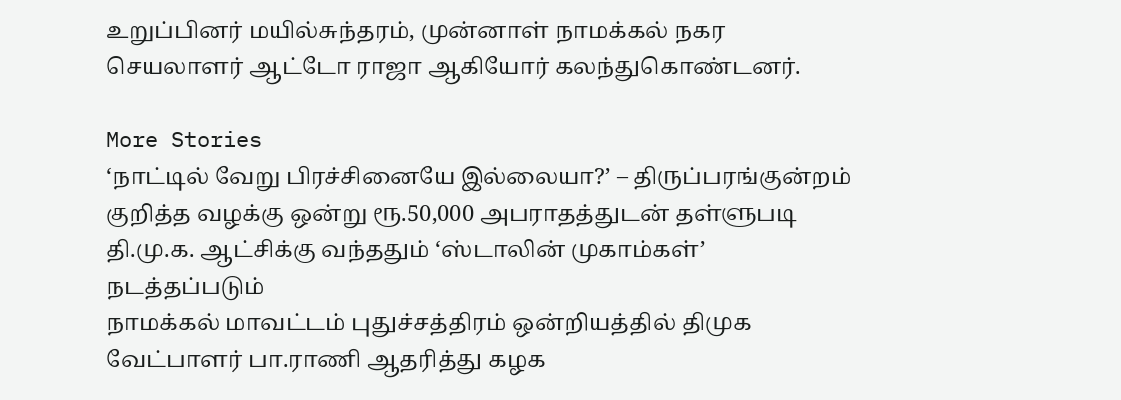உறுப்பினர் மயில்சுந்தரம், முன்னாள் நாமக்கல் நகர செயலாளர் ஆட்டோ ராஜா ஆகியோர் கலந்துகொண்டனர்.

More Stories
‘நாட்டில் வேறு பிரச்சினையே இல்லையா?’ – திருப்பரங்குன்றம் குறித்த வழக்கு ஒன்று ரூ.50,000 அபராதத்துடன் தள்ளுபடி
தி.மு.க. ஆட்சிக்கு வந்ததும் ‘ஸ்டாலின் முகாம்கள்’ நடத்தப்படும்
நாமக்கல் மாவட்டம் புதுச்சத்திரம் ஒன்றியத்தில் திமுக வேட்பாளர் பா.ராணி ஆதரித்து கழக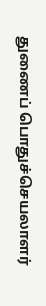துணைப் பொதுச்செயலாளர்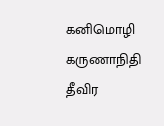கனிமொழி கருணாநிதி தீவிர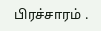பிரச்சாரம் .